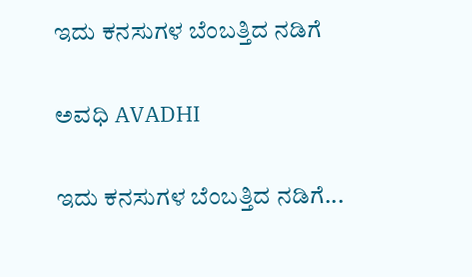ಇದು ಕನಸುಗಳ ಬೆಂಬತ್ತಿದ ನಡಿಗೆ‍

ಅವಧಿ AVADHI

ಇದು ಕನಸುಗಳ ಬೆಂಬತ್ತಿದ ನಡಿಗೆ...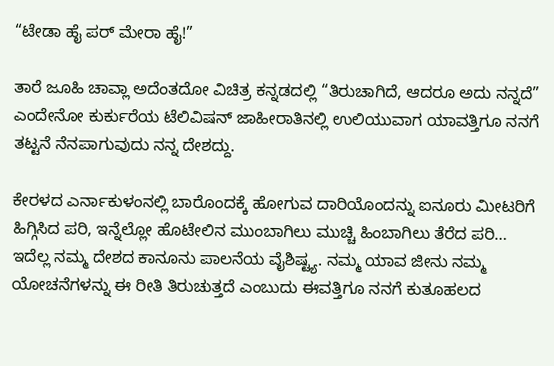“ಟೇಡಾ ಹೈ ಪರ್ ಮೇರಾ ಹೈ!”

ತಾರೆ ಜೂಹಿ ಚಾವ್ಲಾ ಅದೆಂತದೋ ವಿಚಿತ್ರ ಕನ್ನಡದಲ್ಲಿ “ತಿರುಚಾಗಿದೆ, ಆದರೂ ಅದು ನನ್ನದೆ” ಎಂದೇನೋ ಕುರ್ಕುರೆಯ ಟೆಲಿವಿಷನ್ ಜಾಹೀರಾತಿನಲ್ಲಿ ಉಲಿಯುವಾಗ ಯಾವತ್ತಿಗೂ ನನಗೆ ತಟ್ಟನೆ ನೆನಪಾಗುವುದು ನನ್ನ ದೇಶದ್ದು.

ಕೇರಳದ ಎರ್ನಾಕುಳಂನಲ್ಲಿ ಬಾರೊಂದಕ್ಕೆ ಹೋಗುವ ದಾರಿಯೊಂದನ್ನು ಐನೂರು ಮೀಟರಿಗೆ ಹಿಗ್ಗಿಸಿದ ಪರಿ, ಇನ್ನೆಲ್ಲೋ ಹೊಟೇಲಿನ ಮುಂಬಾಗಿಲು ಮುಚ್ಚಿ ಹಿಂಬಾಗಿಲು ತೆರೆದ ಪರಿ… ಇದೆಲ್ಲ ನಮ್ಮ ದೇಶದ ಕಾನೂನು ಪಾಲನೆಯ ವೈಶಿಷ್ಟ್ಯ. ನಮ್ಮ ಯಾವ ಜೀನು ನಮ್ಮ ಯೋಚನೆಗಳನ್ನು ಈ ರೀತಿ ತಿರುಚುತ್ತದೆ ಎಂಬುದು ಈವತ್ತಿಗೂ ನನಗೆ ಕುತೂಹಲದ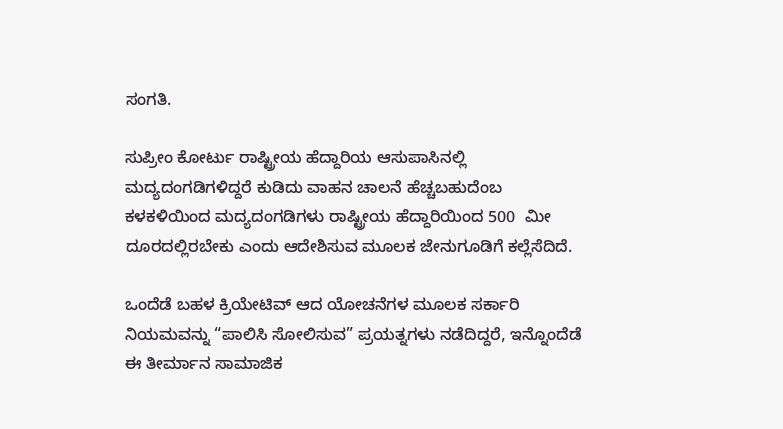ಸಂಗತಿ.

ಸುಪ್ರೀಂ ಕೋರ್ಟು ರಾಷ್ಟ್ರೀಯ ಹೆದ್ದಾರಿಯ ಆಸುಪಾಸಿನಲ್ಲಿ ಮದ್ಯದಂಗಡಿಗಳಿದ್ದರೆ ಕುಡಿದು ವಾಹನ ಚಾಲನೆ ಹೆಚ್ಚಬಹುದೆಂಬ ಕಳಕಳಿಯಿಂದ ಮದ್ಯದಂಗಡಿಗಳು ರಾಷ್ಟ್ರೀಯ ಹೆದ್ದಾರಿಯಿಂದ 500  ಮೀ ದೂರದಲ್ಲಿರಬೇಕು ಎಂದು ಆದೇಶಿಸುವ ಮೂಲಕ ಜೇನುಗೂಡಿಗೆ ಕಲ್ಲೆಸೆದಿದೆ.

ಒಂದೆಡೆ ಬಹಳ ಕ್ರಿಯೇಟಿವ್ ಆದ ಯೋಚನೆಗಳ ಮೂಲಕ ಸರ್ಕಾರಿ ನಿಯಮವನ್ನು “ಪಾಲಿಸಿ ಸೋಲಿಸುವ” ಪ್ರಯತ್ನಗಳು ನಡೆದಿದ್ದರೆ, ಇನ್ನೊಂದೆಡೆ ಈ ತೀರ್ಮಾನ ಸಾಮಾಜಿಕ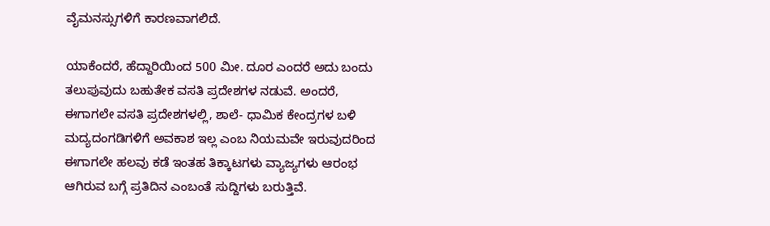ವೈಮನಸ್ಸುಗಳಿಗೆ ಕಾರಣವಾಗಲಿದೆ.

ಯಾಕೆಂದರೆ, ಹೆದ್ದಾರಿಯಿಂದ 500 ಮೀ. ದೂರ ಎಂದರೆ ಅದು ಬಂದು ತಲುಪುವುದು ಬಹುತೇಕ ವಸತಿ ಪ್ರದೇಶಗಳ ನಡುವೆ. ಅಂದರೆ, ಈಗಾಗಲೇ ವಸತಿ ಪ್ರದೇಶಗಳಲ್ಲಿ, ಶಾಲೆ- ಧಾಮಿಕ ಕೇಂದ್ರಗಳ ಬಳಿ ಮದ್ಯದಂಗಡಿಗಳಿಗೆ ಅವಕಾಶ ಇಲ್ಲ ಎಂಬ ನಿಯಮವೇ ಇರುವುದರಿಂದ ಈಗಾಗಲೇ ಹಲವು ಕಡೆ ಇಂತಹ ತಿಕ್ಕಾಟಗಳು ವ್ಯಾಜ್ಯಗಳು ಆರಂಭ ಆಗಿರುವ ಬಗ್ಗೆ ಪ್ರತಿದಿನ ಎಂಬಂತೆ ಸುದ್ದಿಗಳು ಬರುತ್ತಿವೆ.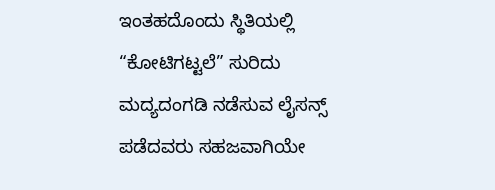ಇಂತಹದೊಂದು ಸ್ಥಿತಿಯಲ್ಲಿ “ಕೋಟಿಗಟ್ಟಲೆ” ಸುರಿದು ಮದ್ಯದಂಗಡಿ ನಡೆಸುವ ಲೈಸನ್ಸ್ ಪಡೆದವರು ಸಹಜವಾಗಿಯೇ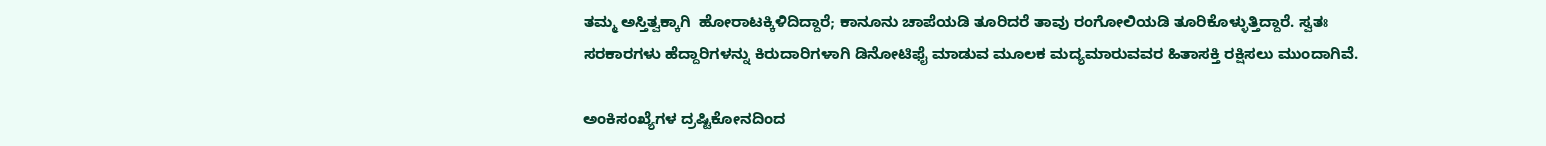ತಮ್ಮ ಅಸ್ತಿತ್ವಕ್ಕಾಗಿ  ಹೋರಾಟಕ್ಕಿಳಿದಿದ್ದಾರೆ; ಕಾನೂನು ಚಾಪೆಯಡಿ ತೂರಿದರೆ ತಾವು ರಂಗೋಲಿಯಡಿ ತೂರಿಕೊಳ್ಳುತ್ತಿದ್ದಾರೆ. ಸ್ವತಃ ಸರಕಾರಗಳು ಹೆದ್ದಾರಿಗಳನ್ನು ಕಿರುದಾರಿಗಳಾಗಿ ಡಿನೋಟಿಫೈ ಮಾಡುವ ಮೂಲಕ ಮದ್ಯಮಾರುವವರ ಹಿತಾಸಕ್ತಿ ರಕ್ಷಿಸಲು ಮುಂದಾಗಿವೆ.

ಅಂಕಿಸಂಖ್ಯೆಗಳ ದ್ರಷ್ಟಿಕೋನದಿಂದ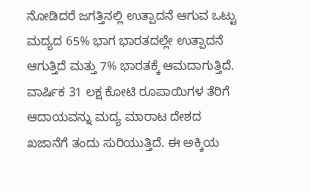ನೋಡಿದರೆ ಜಗತ್ತಿನಲ್ಲಿ ಉತ್ಪಾದನೆ ಆಗುವ ಒಟ್ಟು ಮದ್ಯದ 65% ಭಾಗ ಭಾರತದಲ್ಲೇ ಉತ್ಪಾದನೆ ಆಗುತ್ತಿದೆ ಮತ್ತು 7% ಭಾರತಕ್ಕೆ ಆಮದಾಗುತ್ತಿದೆ. ವಾರ್ಷಿಕ 31 ಲಕ್ಷ ಕೋಟಿ ರೂಪಾಯಿಗಳ ತೆರಿಗೆ ಆದಾಯವನ್ನು ಮದ್ಯ ಮಾರಾಟ ದೇಶದ ಖಜಾನೆಗೆ ತಂದು ಸುರಿಯುತ್ತಿದೆ. ಈ ಅಕ್ಕಿಯ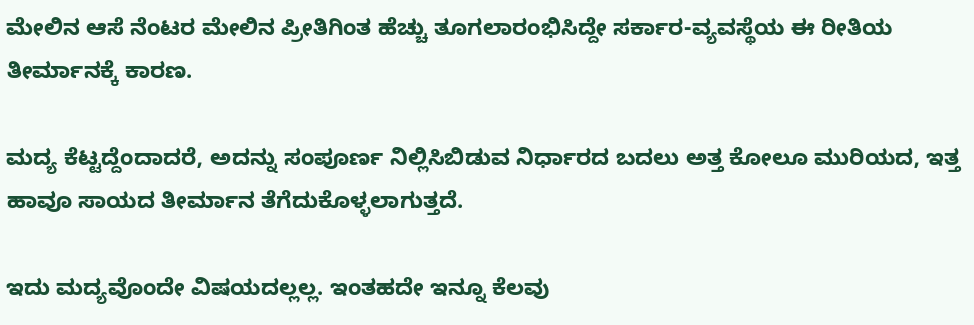ಮೇಲಿನ ಆಸೆ ನೆಂಟರ ಮೇಲಿನ ಪ್ರೀತಿಗಿಂತ ಹೆಚ್ಚು ತೂಗಲಾರಂಭಿಸಿದ್ದೇ ಸರ್ಕಾರ-ವ್ಯವಸ್ಥೆಯ ಈ ರೀತಿಯ ತೀರ್ಮಾನಕ್ಕೆ ಕಾರಣ.

ಮದ್ಯ ಕೆಟ್ಟದ್ದೆಂದಾದರೆ, ಅದನ್ನು ಸಂಪೂರ್ಣ ನಿಲ್ಲಿಸಿಬಿಡುವ ನಿರ್ಧಾರದ ಬದಲು ಅತ್ತ ಕೋಲೂ ಮುರಿಯದ, ಇತ್ತ ಹಾವೂ ಸಾಯದ ತೀರ್ಮಾನ ತೆಗೆದುಕೊಳ್ಳಲಾಗುತ್ತದೆ.

ಇದು ಮದ್ಯವೊಂದೇ ವಿಷಯದಲ್ಲಲ್ಲ. ಇಂತಹದೇ ಇನ್ನೂ ಕೆಲವು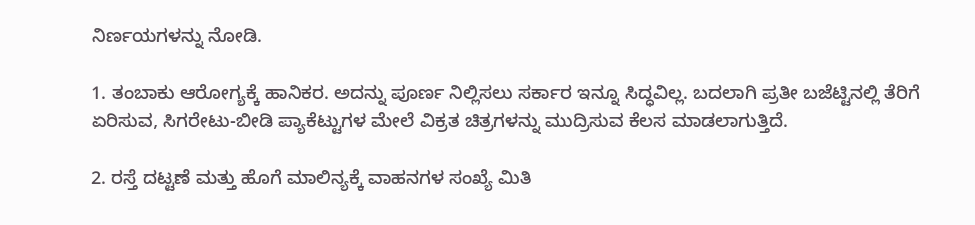ನಿರ್ಣಯಗಳನ್ನು ನೋಡಿ.

1. ತಂಬಾಕು ಆರೋಗ್ಯಕ್ಕೆ ಹಾನಿಕರ. ಅದನ್ನು ಪೂರ್ಣ ನಿಲ್ಲಿಸಲು ಸರ್ಕಾರ ಇನ್ನೂ ಸಿದ್ಧವಿಲ್ಲ. ಬದಲಾಗಿ ಪ್ರತೀ ಬಜೆಟ್ಟಿನಲ್ಲಿ ತೆರಿಗೆ ಏರಿಸುವ, ಸಿಗರೇಟು-ಬೀಡಿ ಪ್ಯಾಕೆಟ್ಟುಗಳ ಮೇಲೆ ವಿಕ್ರತ ಚಿತ್ರಗಳನ್ನು ಮುದ್ರಿಸುವ ಕೆಲಸ ಮಾಡಲಾಗುತ್ತಿದೆ.

2. ರಸ್ತೆ ದಟ್ಟಣೆ ಮತ್ತು ಹೊಗೆ ಮಾಲಿನ್ಯಕ್ಕೆ ವಾಹನಗಳ ಸಂಖ್ಯೆ ಮಿತಿ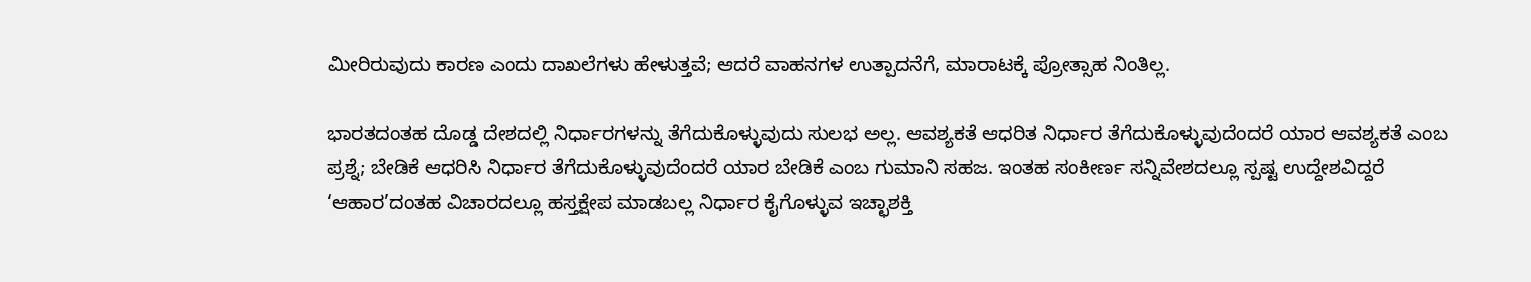ಮೀರಿರುವುದು ಕಾರಣ ಎಂದು ದಾಖಲೆಗಳು ಹೇಳುತ್ತವೆ; ಆದರೆ ವಾಹನಗಳ ಉತ್ಪಾದನೆಗೆ, ಮಾರಾಟಕ್ಕೆ ಪ್ರೋತ್ಸಾಹ ನಿಂತಿಲ್ಲ.

ಭಾರತದಂತಹ ದೊಡ್ಡ ದೇಶದಲ್ಲಿ ನಿರ್ಧಾರಗಳನ್ನು ತೆಗೆದುಕೊಳ್ಳುವುದು ಸುಲಭ ಅಲ್ಲ. ಆವಶ್ಯಕತೆ ಆಧರಿತ ನಿರ್ಧಾರ ತೆಗೆದುಕೊಳ್ಳುವುದೆಂದರೆ ಯಾರ ಆವಶ್ಯಕತೆ ಎಂಬ ಪ್ರಶ್ನೆ; ಬೇಡಿಕೆ ಆಧರಿಸಿ ನಿರ್ಧಾರ ತೆಗೆದುಕೊಳ್ಳುವುದೆಂದರೆ ಯಾರ ಬೇಡಿಕೆ ಎಂಬ ಗುಮಾನಿ ಸಹಜ. ಇಂತಹ ಸಂಕೀರ್ಣ ಸನ್ನಿವೇಶದಲ್ಲೂ ಸ್ಪಷ್ಟ ಉದ್ದೇಶವಿದ್ದರೆ ‘ಆಹಾರ’ದಂತಹ ವಿಚಾರದಲ್ಲೂ ಹಸ್ತಕ್ಷೇಪ ಮಾಡಬಲ್ಲ ನಿರ್ಧಾರ ಕೈಗೊಳ್ಳುವ ಇಚ್ಛಾಶಕ್ತಿ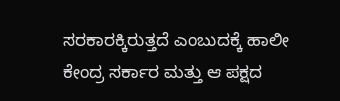ಸರಕಾರಕ್ಕಿರುತ್ತದೆ ಎಂಬುದಕ್ಕೆ ಹಾಲೀ ಕೇಂದ್ರ ಸರ್ಕಾರ ಮತ್ತು ಆ ಪಕ್ಷದ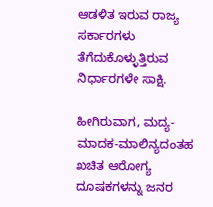ಆಡಳಿತ ಇರುವ ರಾಜ್ಯ ಸರ್ಕಾರಗಳು ತೆಗೆದುಕೊಳ್ಳುತ್ತಿರುವ ನಿರ್ಧಾರಗಳೇ ಸಾಕ್ಷಿ.

ಹೀಗಿರುವಾಗ, ಮದ್ಯ-ಮಾದಕ-ಮಾಲಿನ್ಯದಂತಹ ಖಚಿತ ಆರೋಗ್ಯ ದೂಷಕಗಳನ್ನು ಜನರ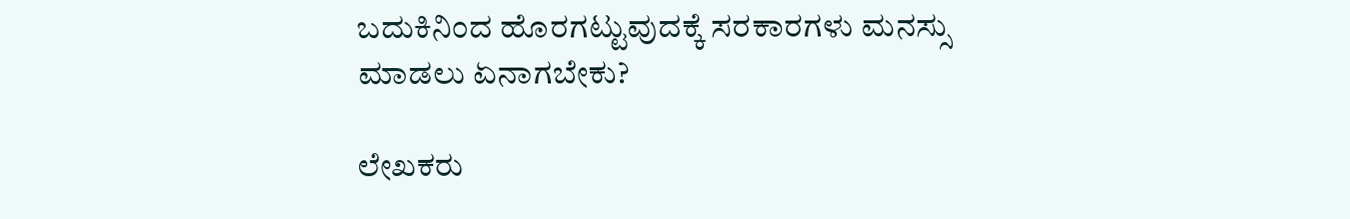ಬದುಕಿನಿಂದ ಹೊರಗಟ್ಟುವುದಕ್ಕೆ ಸರಕಾರಗಳು ಮನಸ್ಸು ಮಾಡಲು ಏನಾಗಬೇಕು?

ಲೇಖಕರು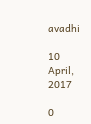avadhi

10 April, 2017

0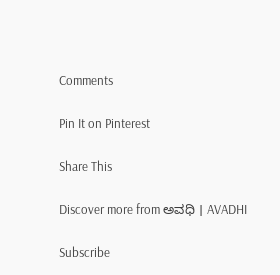Comments

Pin It on Pinterest

Share This

Discover more from ಅವಧಿ । AVADHI

Subscribe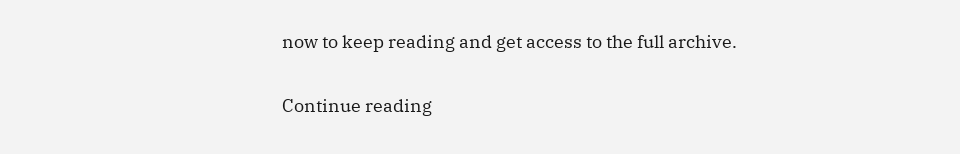now to keep reading and get access to the full archive.

Continue reading